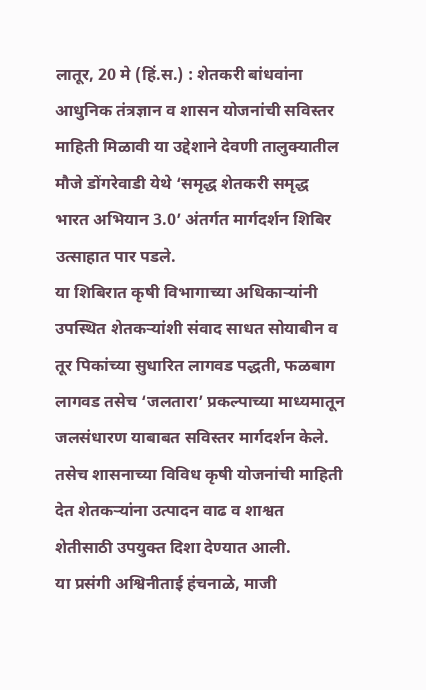लातूर, 20 मे (हिं.स.) : शेतकरी बांधवांना आधुनिक तंत्रज्ञान व शासन योजनांची सविस्तर माहिती मिळावी या उद्देशाने देवणी तालुक्यातील मौजे डोंगरेवाडी येथे ‘समृद्ध शेतकरी समृद्ध भारत अभियान 3.0’ अंतर्गत मार्गदर्शन शिबिर उत्साहात पार पडले.
या शिबिरात कृषी विभागाच्या अधिकाऱ्यांनी उपस्थित शेतकऱ्यांशी संवाद साधत सोयाबीन व तूर पिकांच्या सुधारित लागवड पद्धती, फळबाग लागवड तसेच ‘जलतारा’ प्रकल्पाच्या माध्यमातून जलसंधारण याबाबत सविस्तर मार्गदर्शन केले. तसेच शासनाच्या विविध कृषी योजनांची माहिती देत शेतकऱ्यांना उत्पादन वाढ व शाश्वत शेतीसाठी उपयुक्त दिशा देण्यात आली.
या प्रसंगी अश्विनीताई हंचनाळे, माजी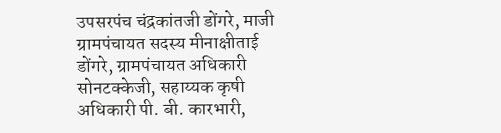उपसरपंच चंद्रकांतजी डोंगरे, माजी ग्रामपंचायत सदस्य मीनाक्षीताई डोंगरे, ग्रामपंचायत अधिकारी सोनटक्केजी, सहाय्यक कृषी अधिकारी पी. बी. कारभारी,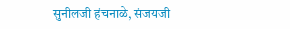सुनीलजी हंचनाळे, संजयजी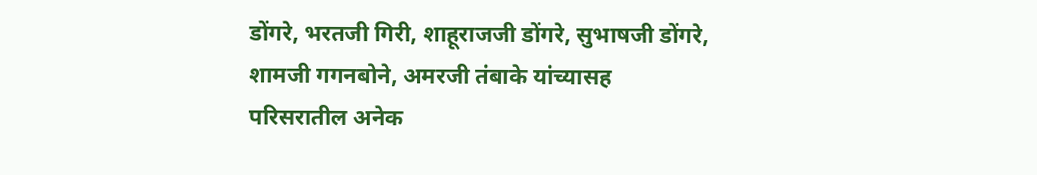डोंगरे, भरतजी गिरी, शाहूराजजी डोंगरे, सुभाषजी डोंगरे, शामजी गगनबोने, अमरजी तंबाके यांच्यासह परिसरातील अनेक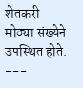शेतकरी मोठ्या संख्येने उपस्थित होते.
---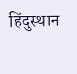हिंदुस्थान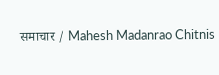समाचार / Mahesh Madanrao Chitnis